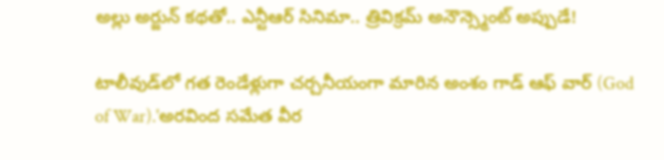అల్లు అర్జున్ కథతో.. ఎన్టీఆర్ సినిమా.. త్రివిక్రమ్ అనౌన్స్మెంట్ అప్పుడే!

టాలీవుడ్‌లో గత రెండేళ్లుగా చర్చనీయంగా మారిన అంశం గాడ్ ఆఫ్ వార్ (God of War).'అరవింద సమేత వీర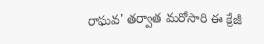రాఘవ' తర్వాత మరోసారి ఈ క్రేజీ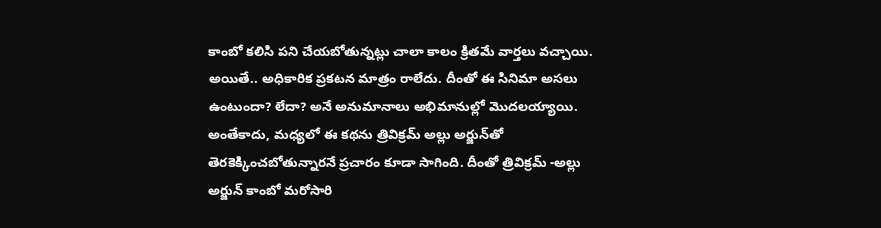కాంబో కలిసి పని చేయబోతున్నట్లు చాలా కాలం క్రితమే వార్తలు వచ్చాయి. అయితే.. అధికారిక ప్రకటన మాత్రం రాలేదు. దీంతో ఈ సినిమా అసలు ఉంటుందా? లేదా? అనే అనుమానాలు అభిమానుల్లో మొదలయ్యాయి. అంతేకాదు, మధ్యలో ఈ కథను త్రివిక్రమ్ అల్లు అర్జున్‌తో తెరకెక్కించబోతున్నారనే ప్రచారం కూడా సాగింది. దీంతో త్రివిక్రమ్ -అల్లు అర్జున్ కాంబో మరోసారి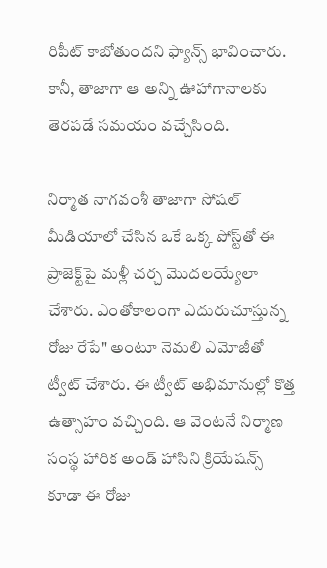రిపీట్ కాబోతుందని ఫ్యాన్స్ భావించారు. కానీ, తాజాగా ఆ అన్ని ఊహాగానాలకు తెరపడే సమయం వచ్చేసింది.

నిర్మాత నాగవంశీ తాజాగా సోషల్ మీడియాలో చేసిన ఒకే ఒక్క పోస్ట్‌తో ఈ ప్రాజెక్ట్‌పై మళ్లీ చర్చ మొదలయ్యేలా చేశారు. ఎంతోకాలంగా ఎదురుచూస్తున్న రోజు రేపే" అంటూ నెమలి ఎమోజీతో ట్వీట్ చేశారు. ఈ ట్వీట్ అభిమానుల్లో కొత్త ఉత్సాహం వచ్చింది. ఆ వెంటనే నిర్మాణ సంస్థ హారిక అండ్ హాసిని క్రియేషన్స్ కూడా ఈ రోజు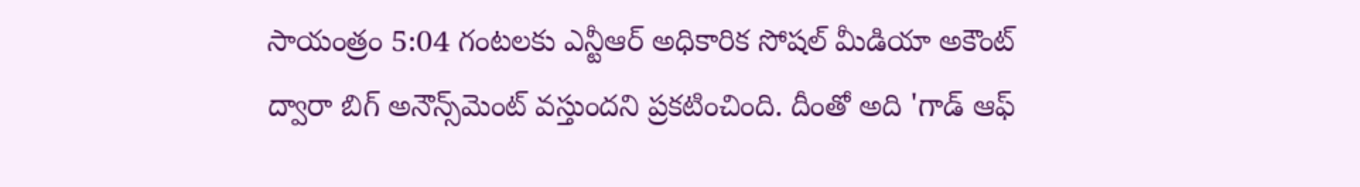సాయంత్రం 5:04 గంటలకు ఎన్టీఆర్ అధికారిక సోషల్ మీడియా అకౌంట్ ద్వారా బిగ్ అనౌన్స్‌మెంట్ వస్తుందని ప్రకటించింది. దీంతో అది 'గాడ్ ఆఫ్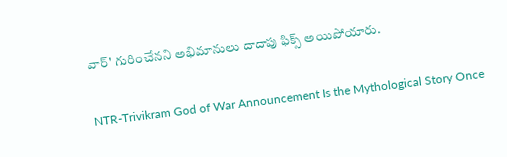వార్' గురించేనని అభిమానులు దాదాపు ఫిక్స్ అయిపోయారు.

NTR-Trivikram God of War Announcement Is the Mythological Story Once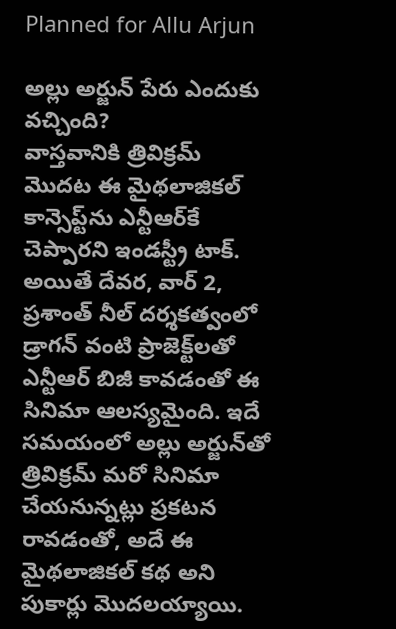Planned for Allu Arjun

అల్లు అర్జున్ పేరు ఎందుకు వచ్చింది?
వాస్తవానికి త్రివిక్రమ్ మొదట ఈ మైథలాజికల్ కాన్సెప్ట్‌ను ఎన్టీఆర్‌కే చెప్పారని ఇండస్ట్రీ టాక్. అయితే దేవర, వార్ 2, ప్రశాంత్ నీల్ దర్శకత్వంలో డ్రాగన్ వంటి ప్రాజెక్ట్‌లతో ఎన్టీఆర్ బిజీ కావడంతో ఈ సినిమా ఆలస్యమైంది. ఇదే సమయంలో అల్లు అర్జున్‌తో త్రివిక్రమ్ మరో సినిమా చేయనున్నట్లు ప్రకటన రావడంతో, అదే ఈ మైథలాజికల్ కథ అని పుకార్లు మొదలయ్యాయి.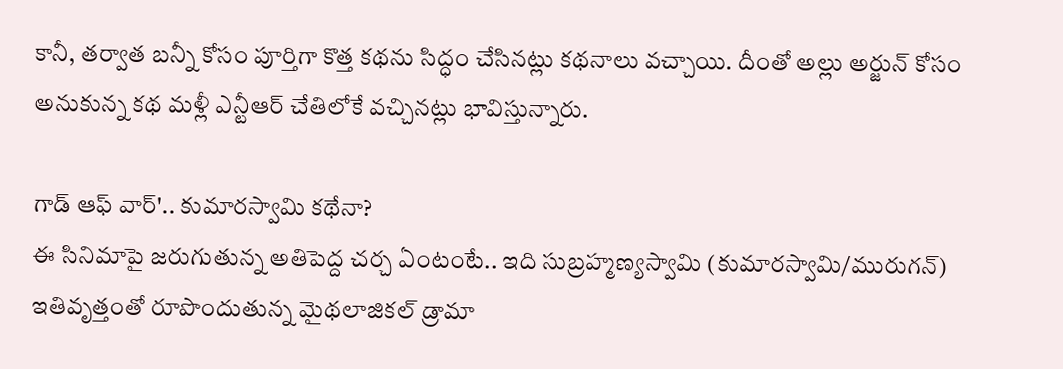కానీ, తర్వాత బన్నీ కోసం పూర్తిగా కొత్త కథను సిద్ధం చేసినట్లు కథనాలు వచ్చాయి. దీంతో అల్లు అర్జున్ కోసం అనుకున్న కథ మళ్లీ ఎన్టీఆర్ చేతిలోకే వచ్చినట్లు భావిస్తున్నారు.

గాడ్ ఆఫ్ వార్'.. కుమారస్వామి కథేనా?
ఈ సినిమాపై జరుగుతున్న అతిపెద్ద చర్చ ఏంటంటే.. ఇది సుబ్రహ్మణ్యస్వామి (కుమారస్వామి/మురుగన్) ఇతివృత్తంతో రూపొందుతున్న మైథలాజికల్ డ్రామా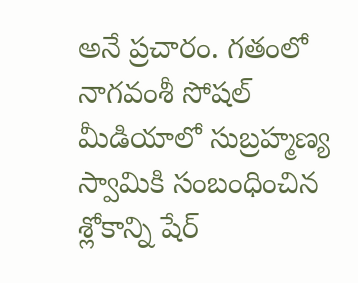అనే ప్రచారం. గతంలో నాగవంశీ సోషల్ మీడియాలో సుబ్రహ్మణ్య స్వామికి సంబంధించిన శ్లోకాన్ని షేర్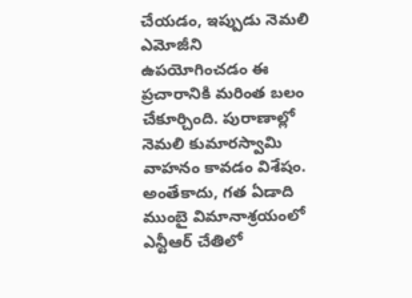చేయడం, ఇప్పుడు నెమలి ఎమోజీని ఉపయోగించడం ఈ ప్రచారానికి మరింత బలం చేకూర్చింది. పురాణాల్లో నెమలి కుమారస్వామి వాహనం కావడం విశేషం. అంతేకాదు, గత ఏడాది ముంబై విమానాశ్రయంలో ఎన్టీఆర్ చేతిలో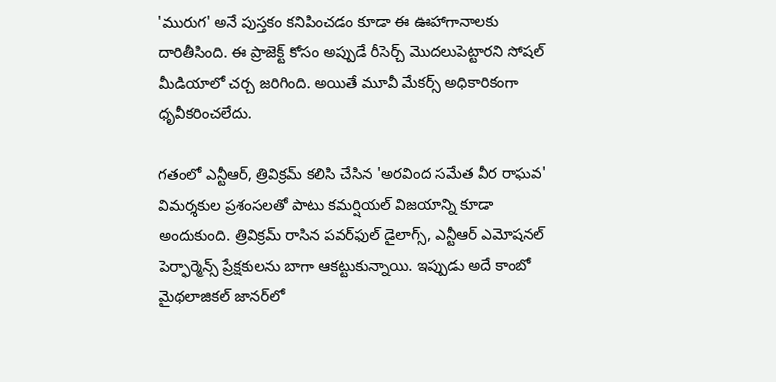'మురుగ' అనే పుస్తకం కనిపించడం కూడా ఈ ఊహాగానాలకు దారితీసింది. ఈ ప్రాజెక్ట్ కోసం అప్పుడే రీసెర్చ్ మొదలుపెట్టారని సోషల్ మీడియాలో చర్చ జరిగింది. అయితే మూవీ మేకర్స్ అధికారికంగా ధృవీకరించలేదు.

గతంలో ఎన్టీఆర్, త్రివిక్రమ్ కలిసి చేసిన 'అరవింద సమేత వీర రాఘవ' విమర్శకుల ప్రశంసలతో పాటు కమర్షియల్ విజయాన్ని కూడా అందుకుంది. త్రివిక్రమ్ రాసిన పవర్‌ఫుల్ డైలాగ్స్, ఎన్టీఆర్ ఎమోషనల్ పెర్ఫార్మెన్స్ ప్రేక్షకులను బాగా ఆకట్టుకున్నాయి. ఇప్పుడు అదే కాంబో మైథలాజికల్ జానర్‌లో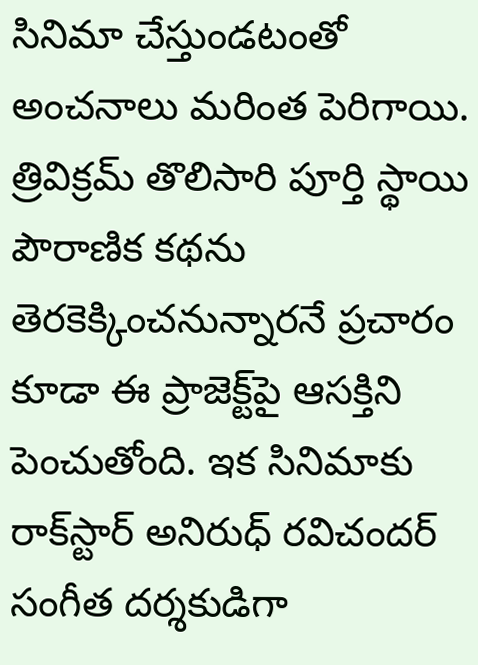సినిమా చేస్తుండటంతో అంచనాలు మరింత పెరిగాయి. త్రివిక్రమ్ తొలిసారి పూర్తి స్థాయి పౌరాణిక కథను తెరకెక్కించనున్నారనే ప్రచారం కూడా ఈ ప్రాజెక్ట్‌పై ఆసక్తిని పెంచుతోంది. ఇక సినిమాకు రాక్‌స్టార్ అనిరుధ్ రవిచందర్ సంగీత దర్శకుడిగా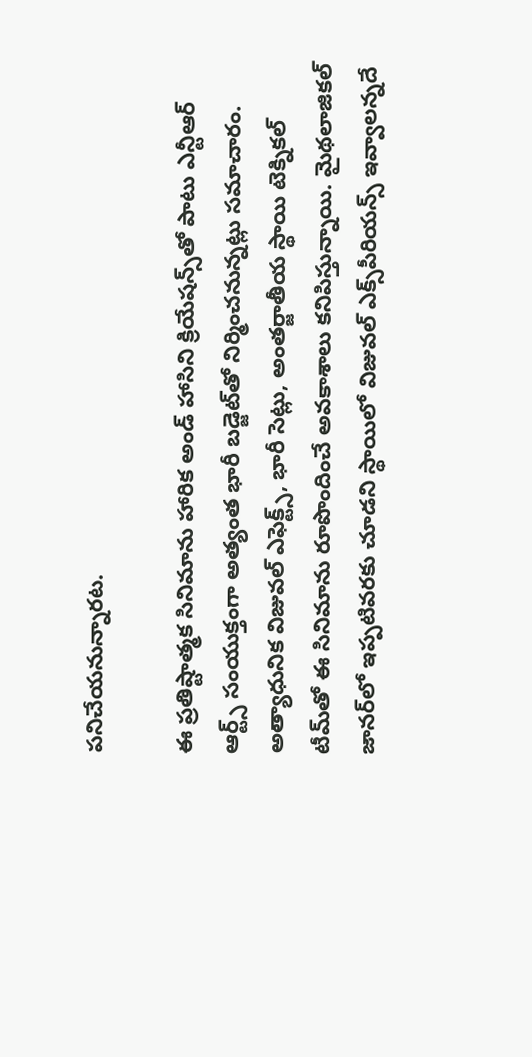పనిచేయనున్నారట.

ఈ ప్రతిష్టాత్మక సినిమాను హారిక అండ్ హాసిని క్రియేషన్స్‌తో పాటు ఎన్టీఆర్ ఆర్ట్స్ సంయుక్తంగా అత్యంత భారీ బడ్జెట్‌తో నిర్మించనున్నట్లు సమాచారం. అత్యాధునిక విజువల్ ఎఫెక్ట్స్, భారీ సెట్లు, అంతర్జాతీయ స్థాయి టెక్నికల్ టీమ్‌తో ఈ సినిమాను రూపొందించే అవకాశాలు కనిపిస్తున్నాయి. మైథలాజికల్ జానర్‌లో ఇప్పటివరకు చూడని స్థాయిలో విజువల్ ఎక్స్‌పీరియన్స్ ఇవ్వాలన్నదే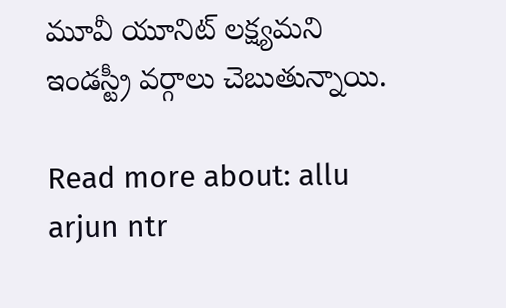మూవీ యూనిట్ లక్ష్యమని ఇండస్ట్రీ వర్గాలు చెబుతున్నాయి.

Read more about: allu arjun ntr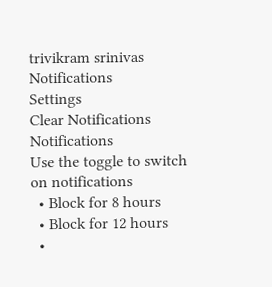trivikram srinivas
Notifications
Settings
Clear Notifications
Notifications
Use the toggle to switch on notifications
  • Block for 8 hours
  • Block for 12 hours
  •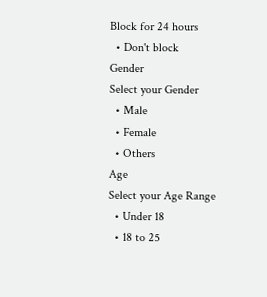Block for 24 hours
  • Don't block
Gender
Select your Gender
  • Male
  • Female
  • Others
Age
Select your Age Range
  • Under 18
  • 18 to 25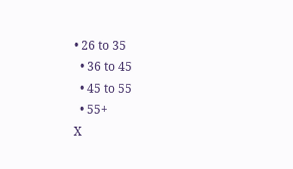• 26 to 35
  • 36 to 45
  • 45 to 55
  • 55+
X